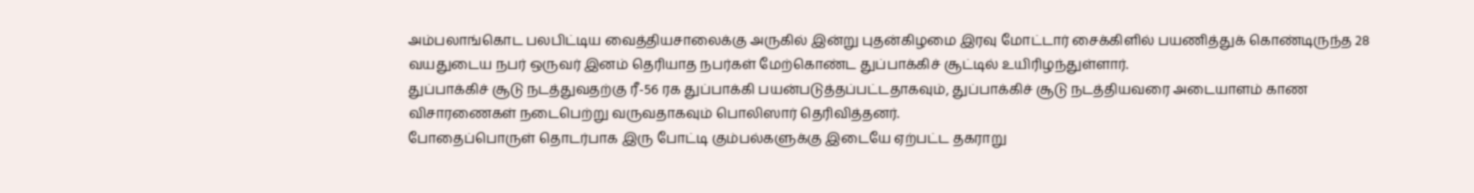அம்பலாங்கொட பலபிட்டிய வைத்தியசாலைக்கு அருகில் இன்று புதன்கிழமை இரவு மோட்டார் சைக்கிளில் பயணித்துக் கொண்டிருந்த 28 வயதுடைய நபர் ஒருவர் இனம் தெரியாத நபர்கள் மேற்கொண்ட துப்பாக்கிச் சூட்டில் உயிரிழந்துள்ளார்.
துப்பாக்கிச் சூடு நடத்துவதற்கு ரீ-56 ரக துப்பாக்கி பயன்படுத்தப்பட்டதாகவும், துப்பாக்கிச் சூடு நடத்தியவரை அடையாளம் காண விசாரணைகள் நடைபெற்று வருவதாகவும் பொலிஸார் தெரிவித்தனர்.
போதைப்பொருள் தொடர்பாக இரு போட்டி கும்பல்களுக்கு இடையே ஏற்பட்ட தகராறு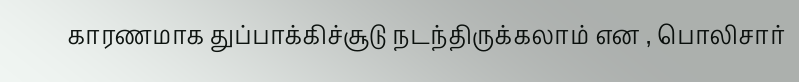காரணமாக துப்பாக்கிச்சூடு நடந்திருக்கலாம் என , பொலிசார்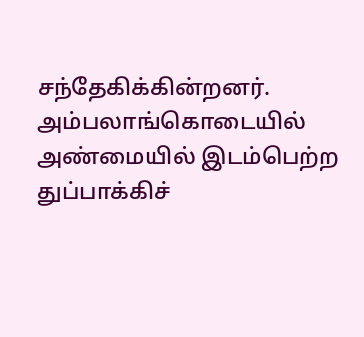சந்தேகிக்கின்றனர்.
அம்பலாங்கொடையில் அண்மையில் இடம்பெற்ற துப்பாக்கிச்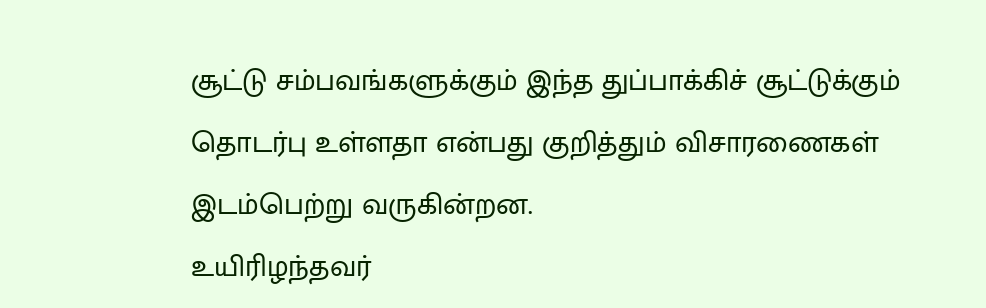சூட்டு சம்பவங்களுக்கும் இந்த துப்பாக்கிச் சூட்டுக்கும் தொடர்பு உள்ளதா என்பது குறித்தும் விசாரணைகள் இடம்பெற்று வருகின்றன.
உயிரிழந்தவர்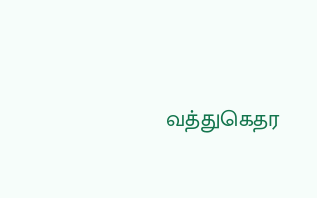வத்துகெதர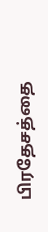பிரதேசத்தை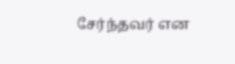சேர்ந்தவர் என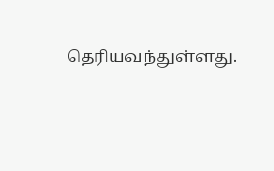தெரியவந்துள்ளது.